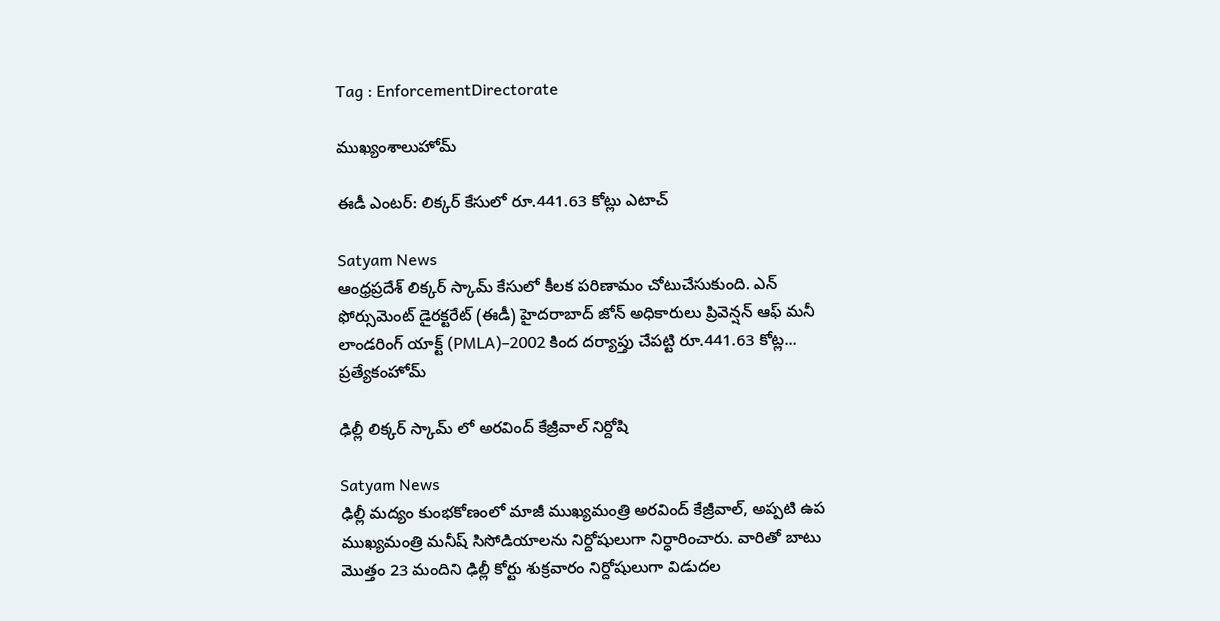Tag : EnforcementDirectorate

ముఖ్యంశాలుహోమ్

ఈడీ ఎంటర్: లిక్కర్ కేసులో రూ.441.63 కోట్లు ఎటాచ్

Satyam News
ఆంధ్రప్రదేశ్ లిక్కర్ స్కామ్ కేసులో కీలక పరిణామం చోటుచేసుకుంది. ఎన్ ఫోర్సుమెంట్ డైరక్టరేట్ (ఈడీ) హైదరాబాద్ జోన్ అధికారులు ప్రివెన్షన్ ఆఫ్ మనీ లాండరింగ్ యాక్ట్ (PMLA)–2002 కింద దర్యాప్తు చేపట్టి రూ.441.63 కోట్ల...
ప్రత్యేకంహోమ్

ఢిల్లీ లిక్కర్ స్కామ్ లో అరవింద్ కేజ్రీవాల్ నిర్దోషి

Satyam News
ఢిల్లీ మద్యం కుంభకోణంలో మాజీ ముఖ్యమంత్రి అరవింద్ కేజ్రీవాల్, అప్పటి ఉప ముఖ్యమంత్రి మనీష్ సిసోడియాలను నిర్దోషులుగా నిర్ధారించారు. వారితో బాటు మొత్తం 23 మందిని ఢిల్లీ కోర్టు శుక్రవారం నిర్దోషులుగా విడుదల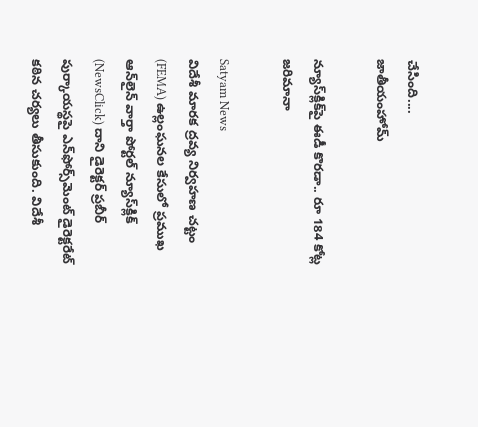చేసింది....
జాతీయంహోమ్

న్యూస్‌క్లిక్‌పై ఈడీ కొరడా.. రూ 184 కోట్ల జరిమానా

Satyam News
విదేశీ మారక ద్రవ్య నిర్వహణ చట్టం (FEMA) ఉల్లంఘనల కేసులో ప్రముఖ ఆన్‌లైన్ వార్తా పోర్టల్ న్యూస్‌క్లిక్ (NewsClick) దాని డైరెక్టర్ ప్రబీర్ పుర్కాయస్థపై ఎన్‌ఫోర్స్‌మెంట్ డైరెక్టరేట్ కఠిన చర్యలు తీసుకుంది. విదేశీ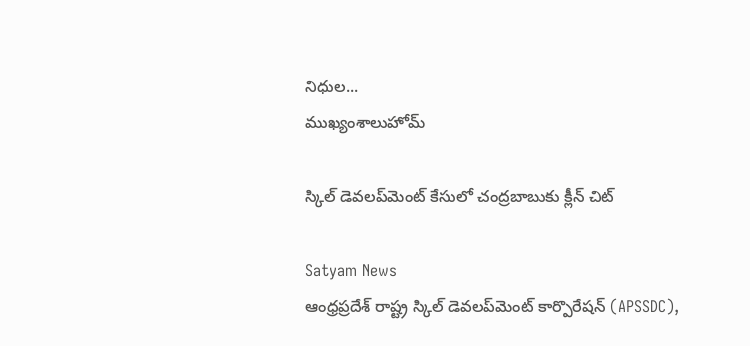నిధుల...
ముఖ్యంశాలుహోమ్

స్కిల్ డెవలప్‌మెంట్ కేసులో చంద్రబాబుకు క్లీన్ చిట్

Satyam News
ఆంధ్రప్రదేశ్ రాష్ట్ర స్కిల్ డెవలప్‌మెంట్ కార్పొరేషన్ (APSSDC),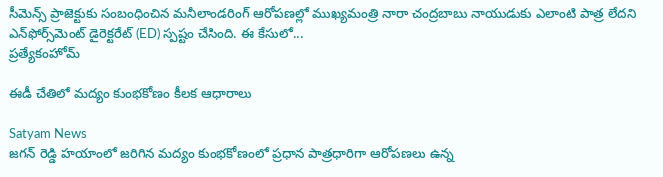సీమెన్స్ ప్రాజెక్టుకు సంబంధించిన మనీలాండరింగ్ ఆరోపణల్లో ముఖ్యమంత్రి నారా చంద్రబాబు నాయుడుకు ఎలాంటి పాత్ర లేదని ఎన్‌ఫోర్స్‌మెంట్ డైరెక్టరేట్ (ED) స్పష్టం చేసింది. ఈ కేసులో...
ప్రత్యేకంహోమ్

ఈడీ చేతిలో మద్యం కుంభకోణం కీలక ఆధారాలు

Satyam News
జగన్ రెడ్డి హయాంలో జరిగిన మద్యం కుంభకోణంలో ప్రధాన పాత్రధారిగా ఆరోపణలు ఉన్న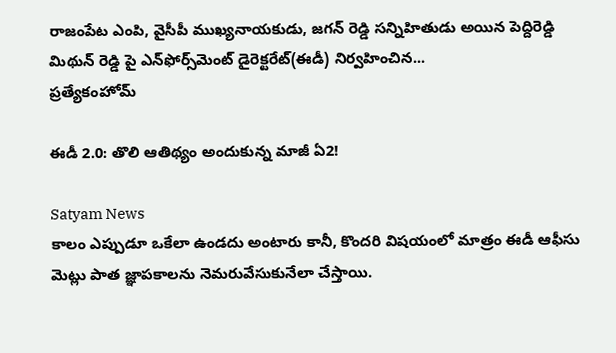రాజంపేట ఎంపి, వైసీపీ ముఖ్యనాయకుడు, జగన్ రెడ్డి సన్నిహితుడు అయిన పెద్దిరెడ్డి మిథున్ రెడ్డి పై ఎన్‌ఫోర్స్‌మెంట్ డైరెక్టరేట్(ఈడీ) నిర్వహించిన...
ప్రత్యేకంహోమ్

ఈడీ 2.0: తొలి ఆతిథ్యం అందుకున్న మాజీ ఏ2!

Satyam News
కాలం ఎప్పుడూ ఒకేలా ఉండదు అంటారు కానీ, కొందరి విషయంలో మాత్రం ఈడీ ఆఫీసు మెట్లు పాత జ్ఞాపకాలను నెమరువేసుకునేలా చేస్తాయి.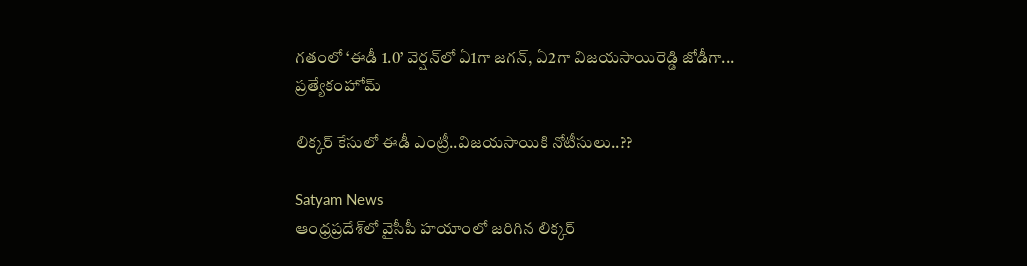గతంలో ‘ఈడీ 1.0’ వెర్షన్‌లో ఏ1గా జగన్, ఏ2గా విజయసాయిరెడ్డి జోడీగా...
ప్రత్యేకంహోమ్

లిక్కర్ కేసులో ఈడీ ఎంట్రీ..విజయసాయికి నోటీసులు..??

Satyam News
ఆంధ్రప్రదేశ్‌లో వైసీపీ హయాంలో జరిగిన లిక్కర్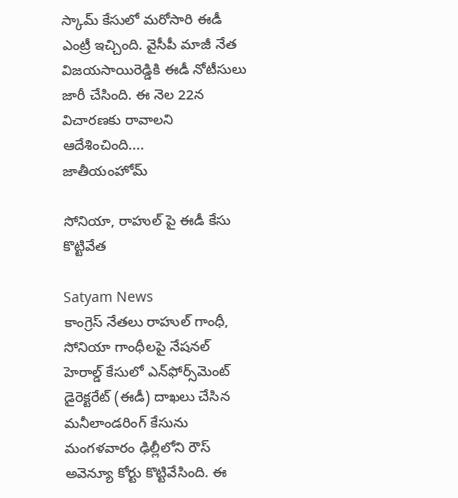స్కామ్‌ కేసులో మరోసారి ఈడీ ఎంట్రీ ఇచ్చింది. వైసీపీ మాజీ నేత విజయసాయిరెడ్డికి ఈడీ నోటీసులు జారీ చేసింది. ఈ నెల 22న విచారణకు రావాలని ఆదేశించింది....
జాతీయంహోమ్

సోనియా, రాహుల్ పై ఈడీ కేసు కొట్టివేత

Satyam News
కాంగ్రెస్ నేతలు రాహుల్ గాంధీ, సోనియా గాంధీలపై నేషనల్ హెరాల్డ్ కేసులో ఎన్‌ఫోర్స్‌మెంట్ డైరెక్టరేట్ (ఈడీ) దాఖలు చేసిన మనీలాండరింగ్ కేసును మంగళవారం ఢిల్లీలోని రౌస్ అవెన్యూ కోర్టు కొట్టివేసింది. ఈ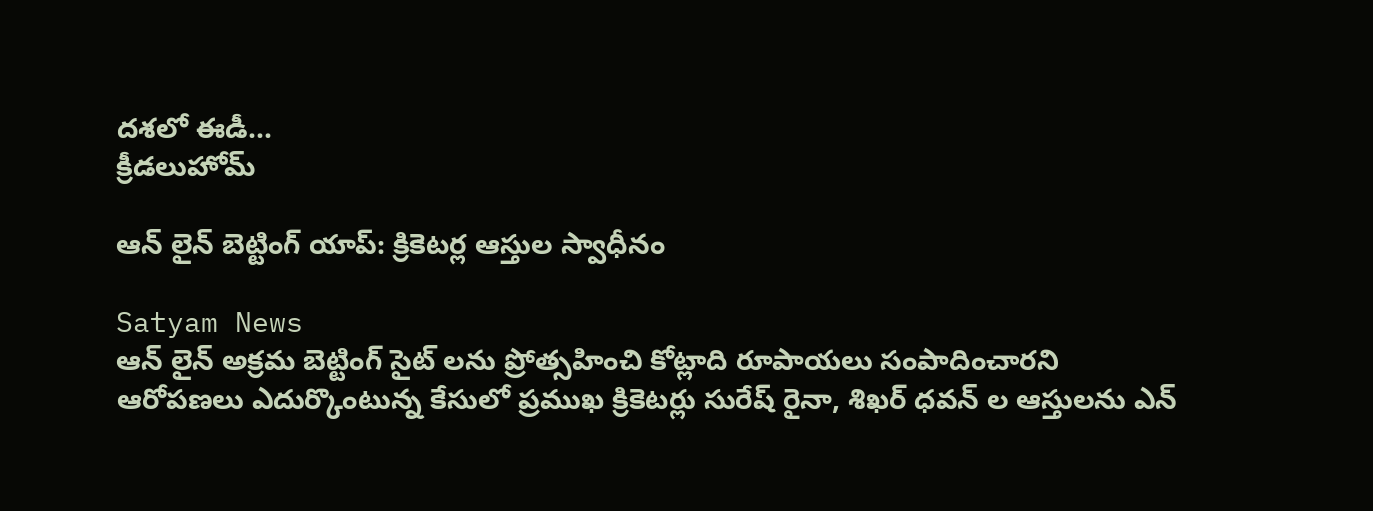దశలో ఈడీ...
క్రీడలుహోమ్

ఆన్ లైన్ బెట్టింగ్ యాప్: క్రికెటర్ల ఆస్తుల స్వాధీనం

Satyam News
ఆన్ లైన్ అక్రమ బెట్టింగ్ సైట్ లను ప్రోత్సహించి కోట్లాది రూపాయలు సంపాదించారని ఆరోపణలు ఎదుర్కొంటున్న కేసులో ప్రముఖ క్రికెటర్లు సురేష్ రైనా, శిఖర్ ధవన్ ల ఆస్తులను ఎన్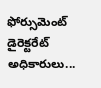ఫోర్సుమెంట్ డైరెక్టరేట్ అధికారులు...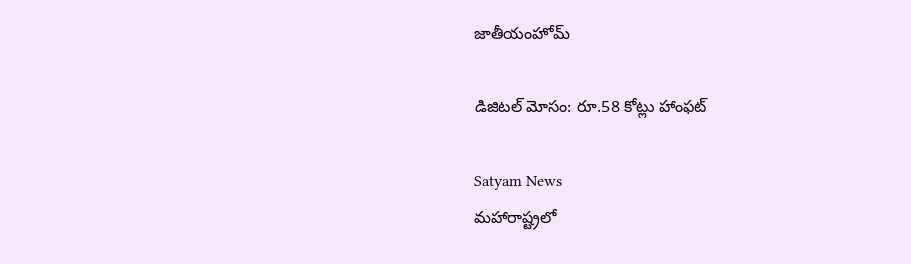జాతీయంహోమ్

డిజిటల్ మోసం: రూ.58 కోట్లు హాంఫట్

Satyam News
మహారాష్ట్రలో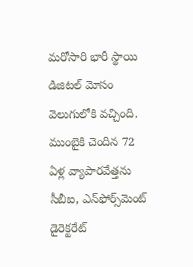మరోసారి భారీ స్థాయి డిజిటల్ మోసం వెలుగులోకి వచ్చింది. ముంబైకి చెందిన 72 ఏళ్ల వ్యాపారవేత్తను సీబీఐ, ఎన్‌ఫోర్స్‌మెంట్ డైరెక్టరేట్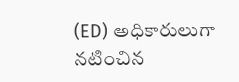(ED) అధికారులుగా నటించిన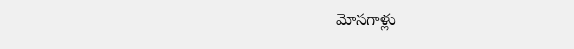మోసగాళ్లు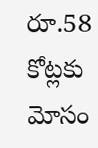రూ.58 కోట్లకు మోసం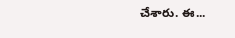చేశారు. ఈ...